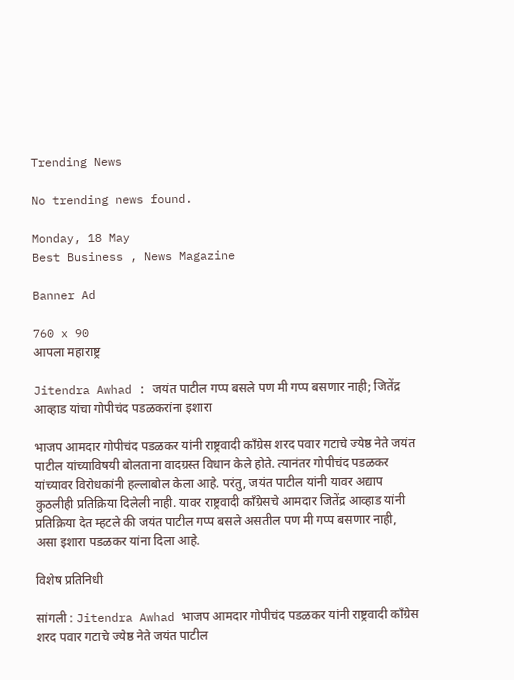Trending News

No trending news found.

Monday, 18 May
Best Business , News Magazine

Banner Ad

760 x 90
आपला महाराष्ट्र

Jitendra Awhad : जयंत पाटील गप्प बसले पण मी गप्प बसणार नाही; जितेंद्र आव्हाड यांचा गोपीचंद पडळकरांना इशारा

भाजप आमदार गोपीचंद पडळकर यांनी राष्ट्रवादी कॉंग्रेस शरद पवार गटाचे ज्येष्ठ नेते जयंत पाटील यांच्याविषयी बोलताना वादग्रस्त विधान केले होते. त्यानंतर गोपीचंद पडळकर यांच्यावर विरोधकांनी हल्लाबोल केला आहे. परंतु, जयंत पाटील यांनी यावर अद्याप कुठलीही प्रतिक्रिया दिलेली नाही. यावर राष्ट्रवादी कॉंग्रेसचे आमदार जितेंद्र आव्हाड यांनी प्रतिक्रिया देत म्हटले की जयंत पाटील गप्प बसले असतील पण मी गप्प बसणार नाही, असा इशारा पडळकर यांना दिला आहे.

विशेष प्रतिनिधी

सांगली : Jitendra Awhad भाजप आमदार गोपीचंद पडळकर यांनी राष्ट्रवादी कॉंग्रेस शरद पवार गटाचे ज्येष्ठ नेते जयंत पाटील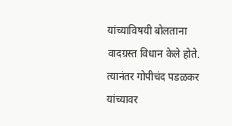यांच्याविषयी बोलताना वादग्रस्त विधान केले होते. त्यानंतर गोपीचंद पडळकर यांच्यावर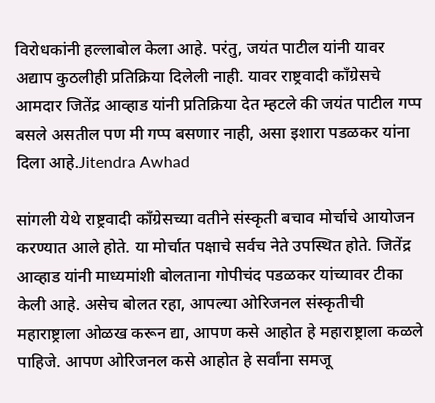विरोधकांनी हल्लाबोल केला आहे. परंतु, जयंत पाटील यांनी यावर अद्याप कुठलीही प्रतिक्रिया दिलेली नाही. यावर राष्ट्रवादी कॉंग्रेसचे आमदार जितेंद्र आव्हाड यांनी प्रतिक्रिया देत म्हटले की जयंत पाटील गप्प बसले असतील पण मी गप्प बसणार नाही, असा इशारा पडळकर यांना दिला आहे.Jitendra Awhad

सांगली येथे राष्ट्रवादी कॉंग्रेसच्या वतीने संस्कृती बचाव मोर्चाचे आयोजन करण्यात आले होते. या मोर्चात पक्षाचे सर्वच नेते उपस्थित होते. जितेंद्र आव्हाड यांनी माध्यमांशी बोलताना गोपीचंद पडळकर यांच्यावर टीका केली आहे. असेच बोलत रहा, आपल्या ओरिजनल संस्कृतीची महाराष्ट्राला ओळख करून द्या, आपण कसे आहोत हे महाराष्ट्राला कळले पाहिजे. आपण ओरिजनल कसे आहोत हे सर्वांना समजू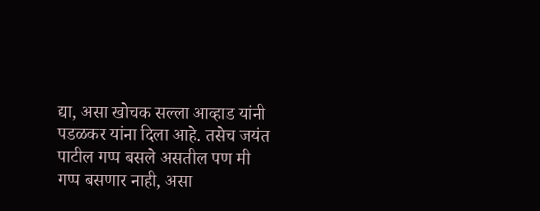द्या, असा खोचक सल्ला आव्हाड यांनी पडळकर यांना दिला आहे. तसेच जयंत पाटील गप्प बसले असतील पण मी गप्प बसणार नाही, असा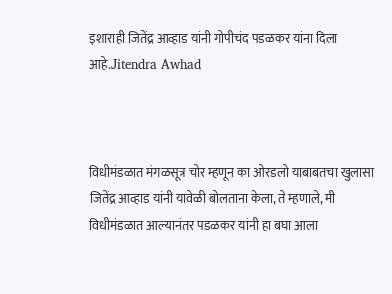इशाराही जितेंद्र आव्हाड यांनी गोपीचंद पडळकर यांना दिला आहे.Jitendra Awhad



विधीमंडळात मंगळसूत्र चोर म्हणून का ओरडलो याबाबतचा खुलासा जितेंद्र आव्हाड यांनी यावेळी बोलताना केला, ते म्हणाले, मी विधीमंडळात आल्यानंतर पडळकर यांनी हा बघा आला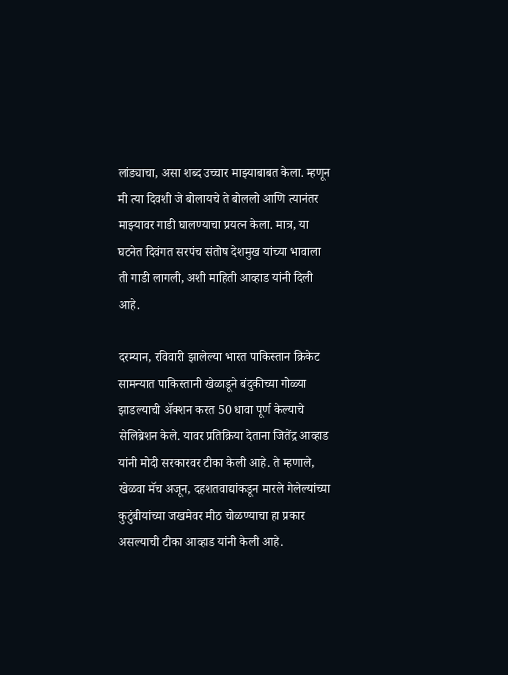लांड्याचा, असा शब्द उच्चार माझ्याबाबत केला. म्हणून मी त्या दिवशी जे बोलायचे ते बोललो आणि त्यानंतर माझ्यावर गाडी घालण्याचा प्रयत्न केला. मात्र, या घटनेत दिवंगत सरपंच संतोष देशमुख यांच्या भावाला ती गाडी लागली, अशी माहिती आव्हाड यांनी दिली आहे.

दरम्यान, रविवारी झालेल्या भारत पाकिस्तान क्रिकेट सामन्यात पाकिस्तानी खेळाडूने बंदुकीच्या गोळ्या झाडल्याची अ‍ॅक्शन करत 50 धावा पूर्ण केल्याचे सेलिब्रेशन केले. यावर प्रतिक्रिया देताना जितेंद्र आव्हाड यांनी मोदी सरकारवर टीका केली आहे. ते म्हणाले, खेळवा मॅच अजून, दहशतवाद्यांकडून मारले गेलेल्यांच्या कुटुंबीयांच्या जखमेवर मीठ चोळण्याचा हा प्रकार असल्याची टीका आव्हाड यांनी केली आहे.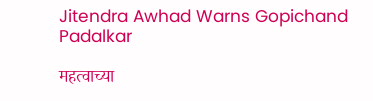Jitendra Awhad Warns Gopichand Padalkar

महत्वाच्या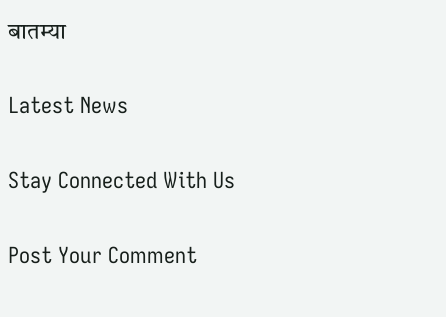बातम्या

Latest News

Stay Connected With Us

Post Your Comment